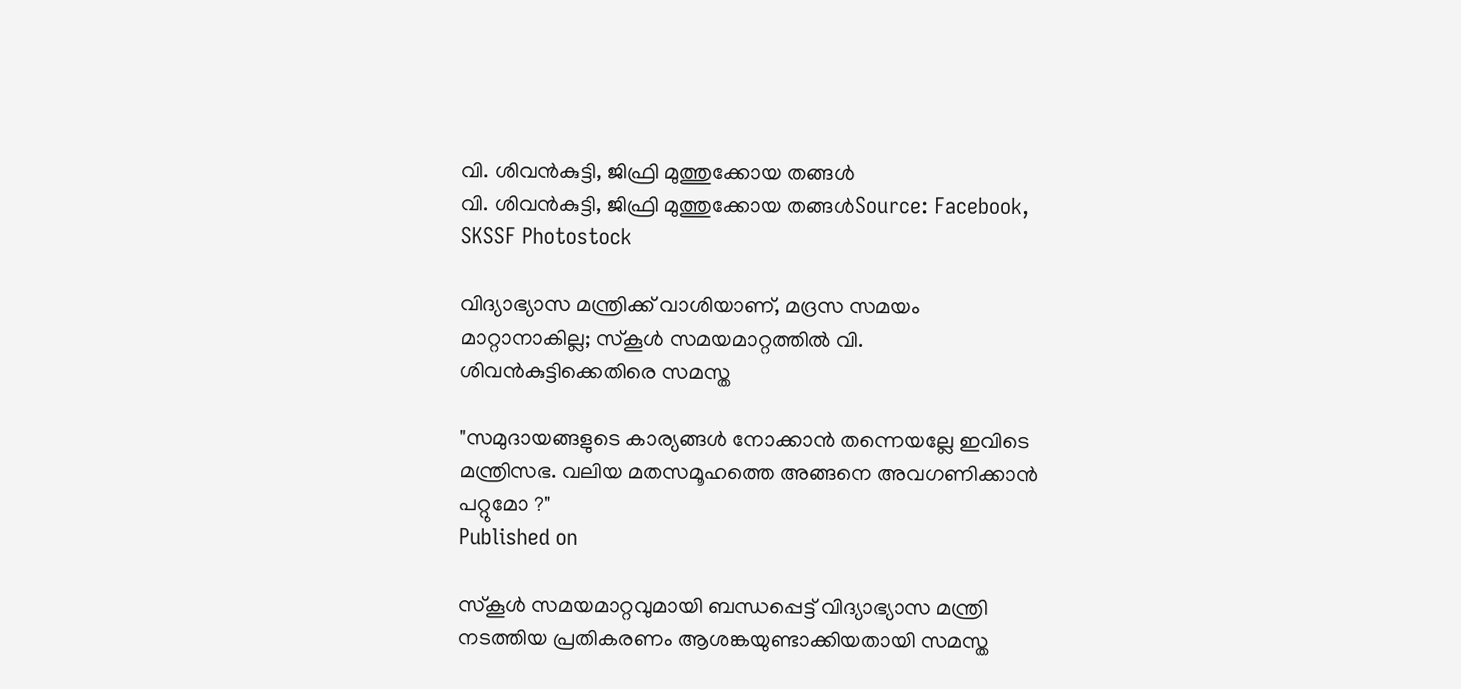വി. ശിവൻകുട്ടി, ജിഫ്രി മുത്തുക്കോയ തങ്ങൾ
വി. ശിവൻകുട്ടി, ജിഫ്രി മുത്തുക്കോയ തങ്ങൾSource: Facebook, SKSSF Photostock

വിദ്യാഭ്യാസ മന്ത്രിക്ക് വാശിയാണ്, മദ്രസ സമയം മാറ്റാനാകില്ല; സ്‌കൂള്‍ സമയമാറ്റത്തില്‍ വി. ശിവന്‍കുട്ടിക്കെതിരെ സമസ്ത

"സമുദായങ്ങളുടെ കാര്യങ്ങള്‍ നോക്കാന്‍ തന്നെയല്ലേ ഇവിടെ മന്ത്രിസഭ. വലിയ മതസമൂഹത്തെ അങ്ങനെ അവഗണിക്കാന്‍ പറ്റുമോ ?"
Published on

സ്‌കൂള്‍ സമയമാറ്റവുമായി ബന്ധപ്പെട്ട് വിദ്യാഭ്യാസ മന്ത്രി നടത്തിയ പ്രതികരണം ആശങ്കയുണ്ടാക്കിയതായി സമസ്ത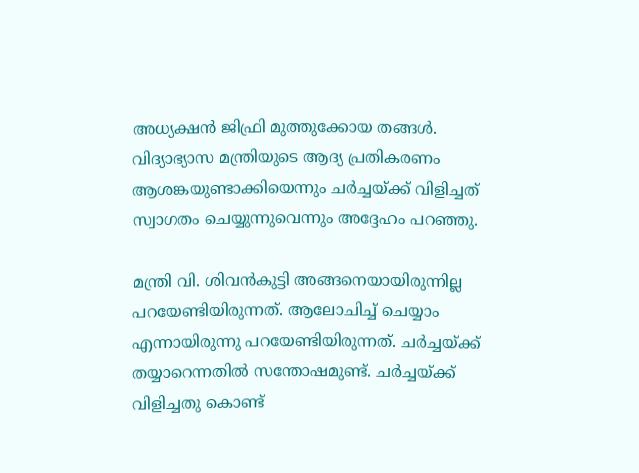അധ്യക്ഷന്‍ ജിഫ്രി മുത്തുക്കോയ തങ്ങള്‍. വിദ്യാഭ്യാസ മന്ത്രിയുടെ ആദ്യ പ്രതികരണം ആശങ്കയുണ്ടാക്കിയെന്നും ചര്‍ച്ചയ്ക്ക് വിളിച്ചത് സ്വാഗതം ചെയ്യുന്നുവെന്നും അദ്ദേഹം പറഞ്ഞു.

മന്ത്രി വി. ശിവന്‍കുട്ടി അങ്ങനെയായിരുന്നില്ല പറയേണ്ടിയിരുന്നത്. ആലോചിച്ച് ചെയ്യാം എന്നായിരുന്നു പറയേണ്ടിയിരുന്നത്. ചര്‍ച്ചയ്ക്ക് തയ്യാറെന്നതില്‍ സന്തോഷമുണ്ട്. ചര്‍ച്ചയ്ക്ക് വിളിച്ചതു കൊണ്ട്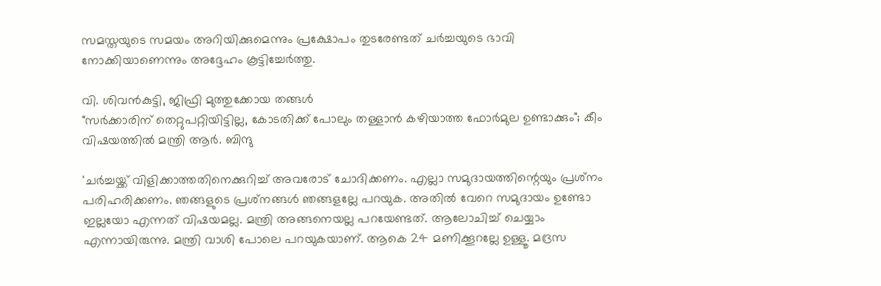സമസ്തയുടെ സമയം അറിയിക്കുമെന്നും പ്രക്ഷോപം തുടരേണ്ടത് ചര്‍ച്ചയുടെ ഭാവി നോക്കിയാണെന്നും അദ്ദേഹം കൂട്ടിച്ചേർത്തു.

വി. ശിവൻകുട്ടി, ജിഫ്രി മുത്തുക്കോയ തങ്ങൾ
"സർക്കാരിന് തെറ്റുപറ്റിയിട്ടില്ല, കോടതിക്ക് പോലും തള്ളാൻ കഴിയാത്ത ഫോർമുല ഉണ്ടാക്കും"; കീം വിഷയത്തിൽ മന്ത്രി ആർ. ബിന്ദു

'ചര്‍ച്ചയ്ക്ക് വിളിക്കാത്തതിനെക്കുറിച്ച് അവരോട് ചോദിക്കണം. എല്ലാ സമുദായത്തിന്റെയും പ്രശ്‌നം പരിഹരിക്കണം. ഞങ്ങളുടെ പ്രശ്‌നങ്ങള്‍ ഞങ്ങളല്ലേ പറയുക. അതില്‍ വേറെ സമുദായം ഉണ്ടോ ഇല്ലയോ എന്നത് വിഷയമല്ല. മന്ത്രി അങ്ങനെയല്ല പറയേണ്ടത്. ആലോചിച്ച് ചെയ്യാം എന്നായിരുന്നു. മന്ത്രി വാശി പോലെ പറയുകയാണ്. ആകെ 24 മണിക്കൂറല്ലേ ഉള്ളൂ. മദ്രസ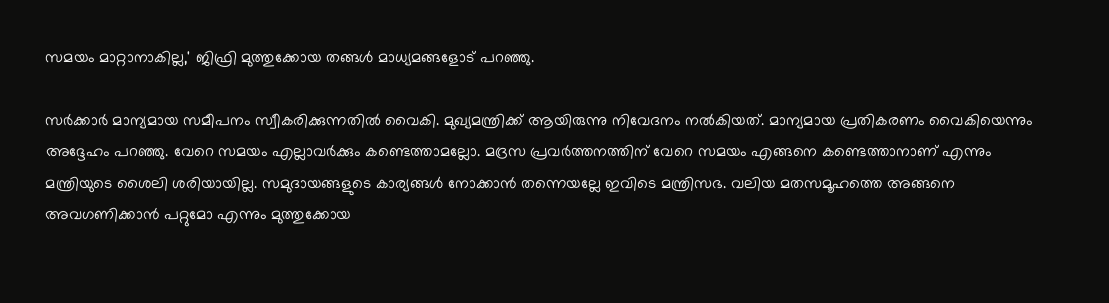സമയം മാറ്റാനാകില്ല,' ജിഫ്രി മുത്തുക്കോയ തങ്ങള്‍ മാധ്യമങ്ങളോട് പറഞ്ഞു.

സര്‍ക്കാര്‍ മാന്യമായ സമീപനം സ്വീകരിക്കുന്നതില്‍ വൈകി. മുഖ്യമന്ത്രിക്ക് ആയിരുന്നു നിവേദനം നല്‍കിയത്. മാന്യമായ പ്രതികരണം വൈകിയെന്നും അദ്ദേഹം പറഞ്ഞു. വേറെ സമയം എല്ലാവര്‍ക്കും കണ്ടെത്താമല്ലോ. മദ്രസ പ്രവര്‍ത്തനത്തിന് വേറെ സമയം എങ്ങനെ കണ്ടെത്താനാണ് എന്നും മന്ത്രിയുടെ ശൈലി ശരിയായില്ല. സമുദായങ്ങളുടെ കാര്യങ്ങള്‍ നോക്കാന്‍ തന്നെയല്ലേ ഇവിടെ മന്ത്രിസഭ. വലിയ മതസമൂഹത്തെ അങ്ങനെ അവഗണിക്കാന്‍ പറ്റുമോ എന്നും മുത്തുക്കോയ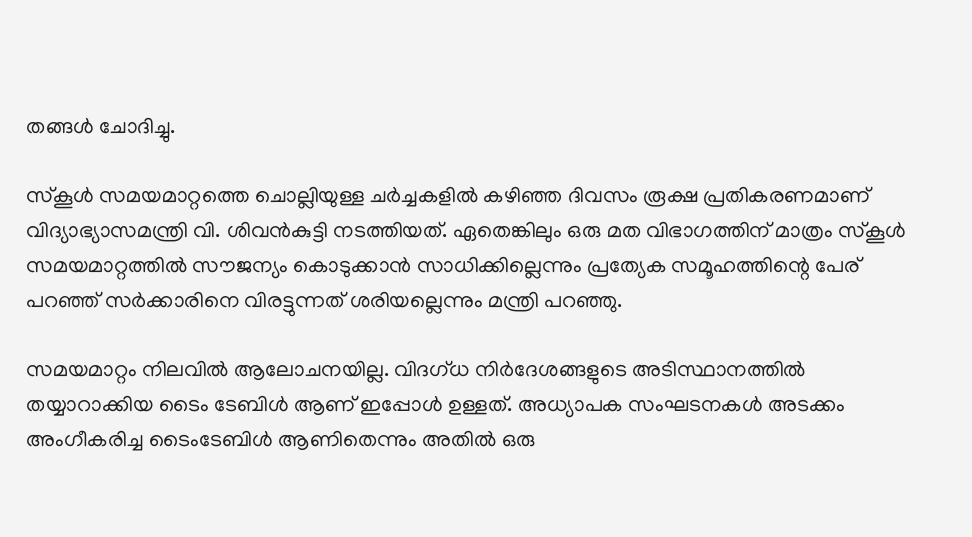തങ്ങള്‍ ചോദിച്ചു.

സ്‌കൂള്‍ സമയമാറ്റത്തെ ചൊല്ലിയുള്ള ചര്‍ച്ചകളില്‍ കഴിഞ്ഞ ദിവസം രൂക്ഷ പ്രതികരണമാണ് വിദ്യാഭ്യാസമന്ത്രി വി. ശിവന്‍കുട്ടി നടത്തിയത്. ഏതെങ്കിലും ഒരു മത വിഭാഗത്തിന് മാത്രം സ്‌കൂള്‍ സമയമാറ്റത്തില്‍ സൗജന്യം കൊടുക്കാന്‍ സാധിക്കില്ലെന്നും പ്രത്യേക സമൂഹത്തിന്റെ പേര് പറഞ്ഞ് സര്‍ക്കാരിനെ വിരട്ടുന്നത് ശരിയല്ലെന്നും മന്ത്രി പറഞ്ഞു.

സമയമാറ്റം നിലവില്‍ ആലോചനയില്ല. വിദഗ്ധ നിര്‍ദേശങ്ങളുടെ അടിസ്ഥാനത്തില്‍ തയ്യാറാക്കിയ ടൈം ടേബിള്‍ ആണ് ഇപ്പോള്‍ ഉള്ളത്. അധ്യാപക സംഘടനകള്‍ അടക്കം അംഗീകരിച്ച ടൈംടേബിള്‍ ആണിതെന്നും അതില്‍ ഒരു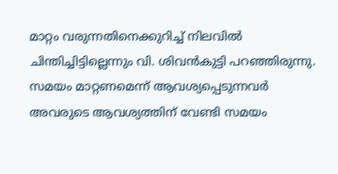മാറ്റം വരുന്നതിനെക്കുറിച്ച് നിലവില്‍ ചിന്തിച്ചിട്ടില്ലെന്നും വി. ശിവന്‍കുട്ടി പറഞ്ഞിരുന്നു. സമയം മാറ്റണമെന്ന് ആവശ്യപ്പെടുന്നവര്‍ അവരുടെ ആവശ്യത്തിന് വേണ്ടി സമയം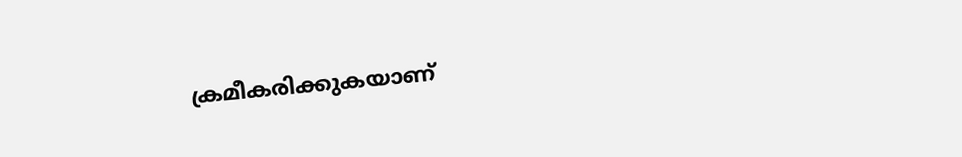ക്രമീകരിക്കുകയാണ്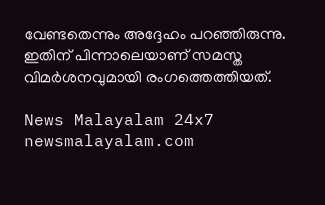വേണ്ടതെന്നും അദ്ദേഹം പറഞ്ഞിരുന്നു. ഇതിന് പിന്നാലെയാണ് സമസ്ത വിമര്‍ശനവുമായി രംഗത്തെത്തിയത്.

News Malayalam 24x7
newsmalayalam.com